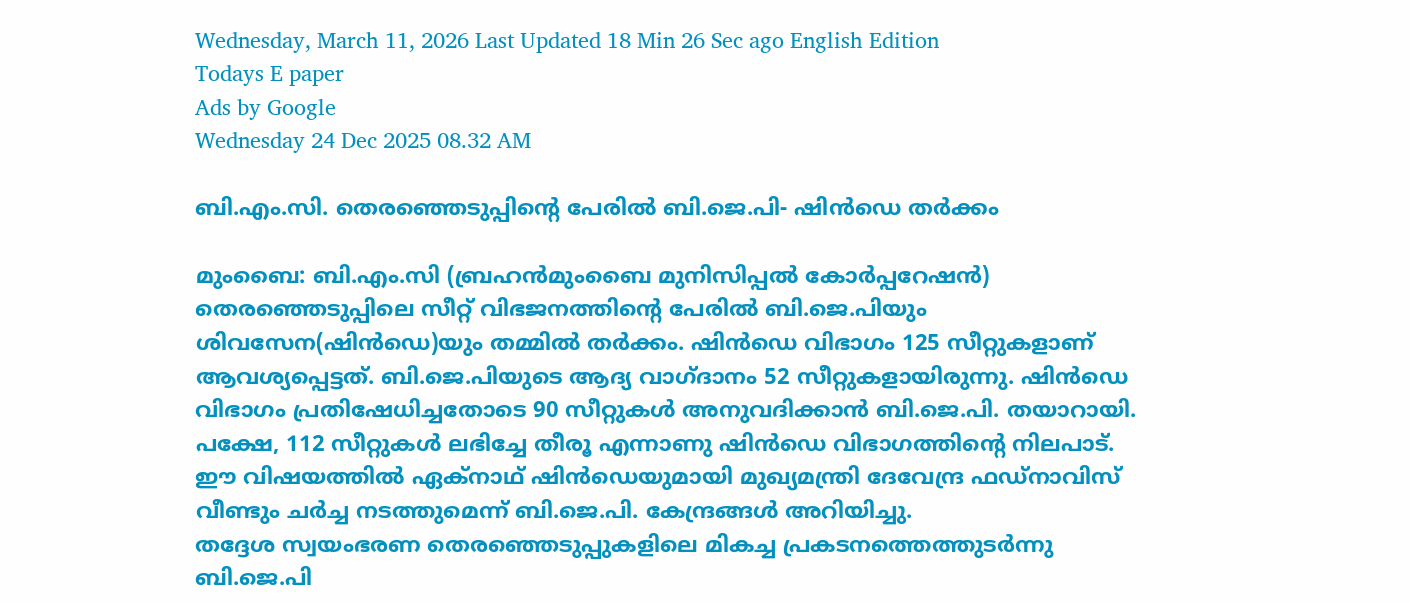Wednesday, March 11, 2026 Last Updated 18 Min 26 Sec ago English Edition
Todays E paper
Ads by Google
Wednesday 24 Dec 2025 08.32 AM

ബി.എം.സി. തെരഞ്ഞെടുപ്പിന്റെ പേരില്‍ ബി.ജെ.പി- ഷിന്‍ഡെ തര്‍ക്കം

മുംബൈ: ബി.എം.സി (ബ്രഹന്‍മുംബൈ മുനിസിപ്പല്‍ കോര്‍പ്പറേഷന്‍) തെരഞ്ഞെടുപ്പിലെ സീറ്റ്‌ വിഭജനത്തിന്റെ പേരില്‍ ബി.ജെ.പിയും ശിവസേന(ഷിന്‍ഡെ)യും തമ്മില്‍ തര്‍ക്കം. ഷിന്‍ഡെ വിഭാഗം 125 സീറ്റുകളാണ്‌ ആവശ്യപ്പെട്ടത്‌. ബി.ജെ.പിയുടെ ആദ്യ വാഗ്‌ദാനം 52 സീറ്റുകളായിരുന്നു. ഷിന്‍ഡെ വിഭാഗം പ്രതിഷേധിച്ചതോടെ 90 സീറ്റുകള്‍ അനുവദിക്കാന്‍ ബി.ജെ.പി. തയാറായി. പക്ഷേ, 112 സീറ്റുകള്‍ ലഭിച്ചേ തീരൂ എന്നാണു ഷിന്‍ഡെ വിഭാഗത്തിന്റെ നിലപാട്‌. ഈ വിഷയത്തില്‍ ഏക്‌നാഥ്‌ ഷിന്‍ഡെയുമായി മുഖ്യമന്ത്രി ദേവേന്ദ്ര ഫഡ്‌നാവിസ്‌ വീണ്ടും ചര്‍ച്ച നടത്തുമെന്ന്‌ ബി.ജെ.പി. കേന്ദ്രങ്ങള്‍ അറിയിച്ചു.
തദ്ദേശ സ്വയംഭരണ തെരഞ്ഞെടുപ്പുകളിലെ മികച്ച പ്രകടനത്തെത്തുടര്‍ന്നു ബി.ജെ.പി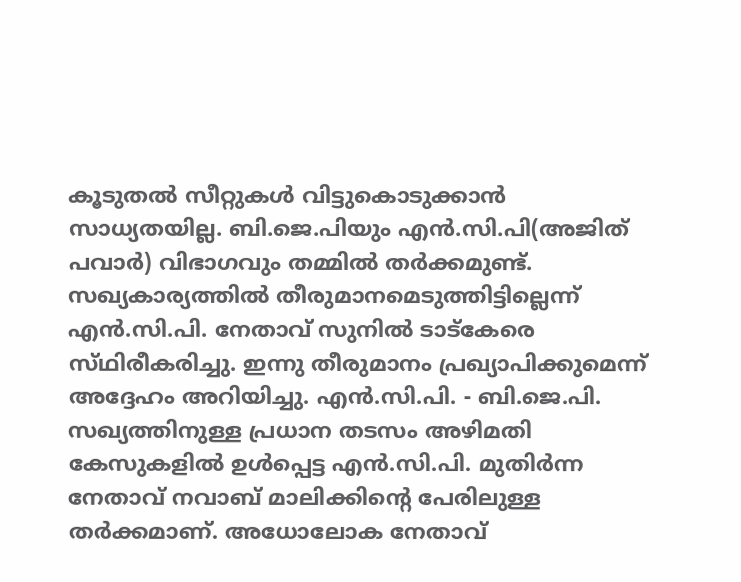കൂടുതല്‍ സീറ്റുകള്‍ വിട്ടുകൊടുക്കാന്‍ സാധ്യതയില്ല. ബി.ജെ.പിയും എന്‍.സി.പി(അജിത്‌ പവാര്‍) വിഭാഗവും തമ്മില്‍ തര്‍ക്കമുണ്ട്‌. സഖ്യകാര്യത്തില്‍ തീരുമാനമെടുത്തിട്ടില്ലെന്ന്‌ എന്‍.സി.പി. നേതാവ്‌ സുനില്‍ ടാട്‌കേരെ സ്‌ഥിരീകരിച്ചു. ഇന്നു തീരുമാനം പ്രഖ്യാപിക്കുമെന്ന്‌ അദ്ദേഹം അറിയിച്ചു. എന്‍.സി.പി. - ബി.ജെ.പി. സഖ്യത്തിനുള്ള പ്രധാന തടസം അഴിമതി കേസുകളില്‍ ഉള്‍പ്പെട്ട എന്‍.സി.പി. മുതിര്‍ന്ന നേതാവ്‌ നവാബ്‌ മാലിക്കിന്റെ പേരിലുള്ള തര്‍ക്കമാണ്‌. അധോലോക നേതാവ്‌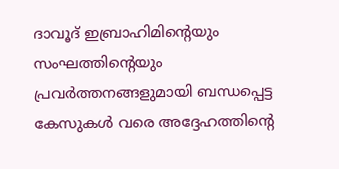ദാവൂദ്‌ ഇബ്രാഹിമിന്റെയും സംഘത്തിന്റെയും പ്രവര്‍ത്തനങ്ങളുമായി ബന്ധപ്പെട്ട കേസുകള്‍ വരെ അദ്ദേഹത്തിന്റെ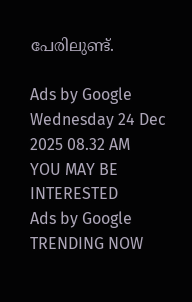പേരിലുണ്ട്‌.

Ads by Google
Wednesday 24 Dec 2025 08.32 AM
YOU MAY BE INTERESTED
Ads by Google
TRENDING NOW